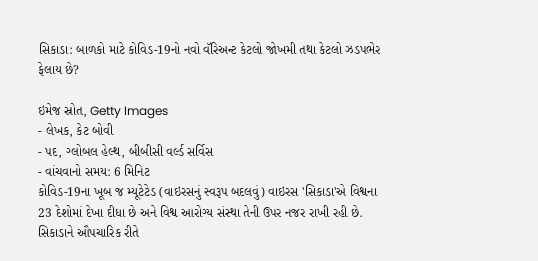સિકાડા: બાળકો માટે કોવિડ-19નો નવો વૅરિઅન્ટ કેટલો જોખમી તથા કેટલો ઝડપભેર ફેલાય છે?

ઇમેજ સ્રોત, Getty Images
- લેખક, કેટ બોવી
- પદ, ગ્લોબલ હેલ્થ, બીબીસી વર્લ્ડ સર્વિસ
- વાંચવાનો સમય: 6 મિનિટ
કોવિડ-19ના ખૂબ જ મ્યૂટેટેડ (વાઇરસનું સ્વરૂપ બદલવું) વાઇરસ 'સિકાડા'એ વિશ્વના 23 દેશોમાં દેખા દીધા છે અને વિશ્વ આરોગ્ય સંસ્થા તેની ઉપર નજર રાખી રહી છે.
સિકાડાને ઔપચારિક રીતે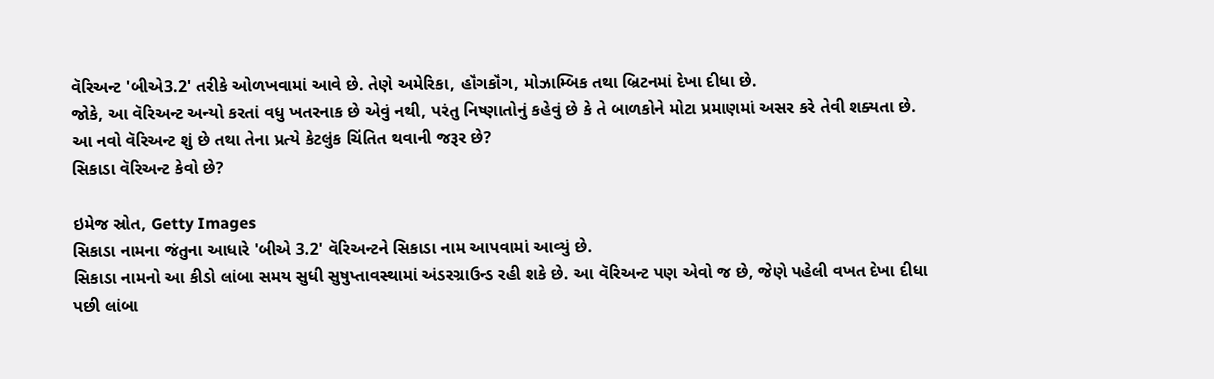વૅરિઅન્ટ 'બીએ3.2' તરીકે ઓળખવામાં આવે છે. તેણે અમેરિકા, હૉંગકૉંગ, મોઝામ્બિક તથા બ્રિટનમાં દેખા દીધા છે.
જોકે, આ વૅરિઅન્ટ અન્યો કરતાં વધુ ખતરનાક છે એવું નથી, પરંતુ નિષ્ણાતોનું કહેવું છે કે તે બાળકોને મોટા પ્રમાણમાં અસર કરે તેવી શક્યતા છે.
આ નવો વૅરિઅન્ટ શું છે તથા તેના પ્રત્યે કેટલુંક ચિંતિત થવાની જરૂર છે?
સિકાડા વૅરિઅન્ટ કેવો છે?

ઇમેજ સ્રોત, Getty Images
સિકાડા નામના જંતુના આધારે 'બીએ 3.2' વૅરિઅન્ટને સિકાડા નામ આપવામાં આવ્યું છે.
સિકાડા નામનો આ કીડો લાંબા સમય સુધી સુષુપ્તાવસ્થામાં અંડરગ્રાઉન્ડ રહી શકે છે. આ વૅરિઅન્ટ પણ એવો જ છે, જેણે પહેલી વખત દેખા દીધા પછી લાંબા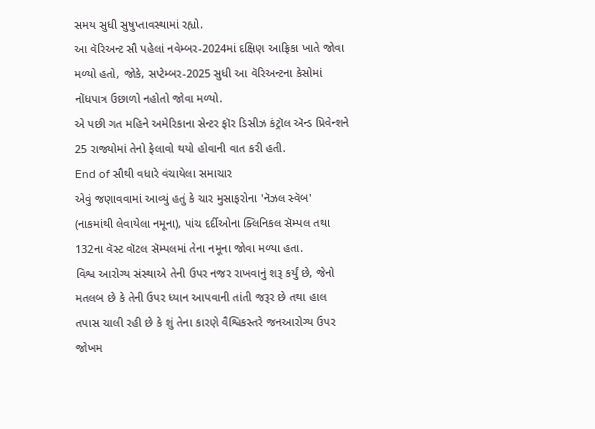સમય સુધી સુષુપ્તાવસ્થામાં રહ્યો.
આ વૅરિઅન્ટ સૌ પહેલાં નવેમ્બર-2024માં દક્ષિણ આફ્રિકા ખાતે જોવા મળ્યો હતો, જોકે, સપ્ટેમ્બર-2025 સુધી આ વૅરિઅન્ટના કેસોમાં નોંધપાત્ર ઉછાળો નહોતો જોવા મળ્યો.
એ પછી ગત મહિને અમેરિકાના સેન્ટર ફૉર ડિસીઝ કંટ્રૉલ ઍન્ડ પ્રિવેન્શને 25 રાજ્યોમાં તેનો ફેલાવો થયો હોવાની વાત કરી હતી.
End of સૌથી વધારે વંચાયેલા સમાચાર
એવું જણાવવામાં આવ્યું હતું કે ચાર મુસાફરોના 'નૅઝલ સ્વૅબ' (નાકમાંથી લેવાયેલા નમૂના), પાંચ દર્દીઓના ક્લિનિકલ સૅમ્પલ તથા 132ના વૅસ્ટ વૉટલ સૅમ્પલમાં તેના નમૂના જોવા મળ્યા હતા.
વિશ્વ આરોગ્ય સંસ્થાએ તેની ઉપર નજર રાખવાનું શરૂ કર્યું છે, જેનો મતલબ છે કે તેની ઉપર ધ્યાન આપવાની તાંતી જરૂર છે તથા હાલ તપાસ ચાલી રહી છે કે શું તેના કારણે વૈશ્વિકસ્તરે જનઆરોગ્ય ઉપર જોખમ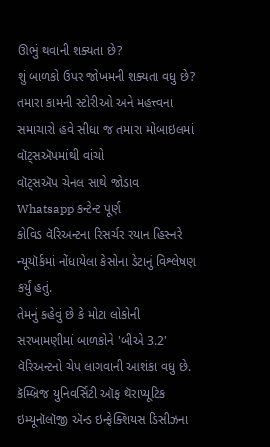ઊભું થવાની શક્યતા છે?
શું બાળકો ઉપર જોખમની શક્યતા વધુ છે?
તમારા કામની સ્ટોરીઓ અને મહત્ત્વના સમાચારો હવે સીધા જ તમારા મોબાઇલમાં વૉટ્સઍપમાંથી વાંચો
વૉટ્સઍપ ચેનલ સાથે જોડાવ
Whatsapp કન્ટેન્ટ પૂર્ણ
કોવિડ વૅરિઅન્ટના રિસર્ચર રયાન હિસ્નરે ન્યૂયૉર્કમાં નોંધાયેલા કેસોના ડેટાનું વિશ્લેષણ કર્યું હતું.
તેમનું કહેવું છે કે મોટા લોકોની સરખામણીમાં બાળકોને 'બીએ 3.2' વૅરિઅન્ટનો ચેપ લાગવાની આશંકા વધુ છે.
કૅમ્બ્રિજ યુનિવર્સિટી ઑફ થૅરાપ્યૂટિક ઇમ્યૂનૉલૉજી ઍન્ડ ઇન્ફેક્શિયસ ડિસીઝના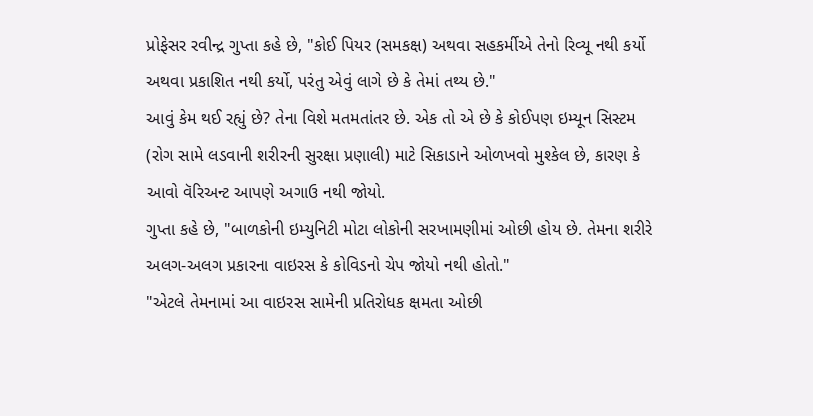પ્રોફેસર રવીન્દ્ર ગુપ્તા કહે છે, "કોઈ પિયર (સમકક્ષ) અથવા સહકર્મીએ તેનો રિવ્યૂ નથી કર્યો અથવા પ્રકાશિત નથી કર્યો, પરંતુ એવું લાગે છે કે તેમાં તથ્ય છે."
આવું કેમ થઈ રહ્યું છે? તેના વિશે મતમતાંતર છે. એક તો એ છે કે કોઈપણ ઇમ્યૂન સિસ્ટમ (રોગ સામે લડવાની શરીરની સુરક્ષા પ્રણાલી) માટે સિકાડાને ઓળખવો મુશ્કેલ છે, કારણ કે આવો વૅરિઅન્ટ આપણે અગાઉ નથી જોયો.
ગુપ્તા કહે છે, "બાળકોની ઇમ્યુનિટી મોટા લોકોની સરખામણીમાં ઓછી હોય છે. તેમના શરીરે અલગ-અલગ પ્રકારના વાઇરસ કે કોવિડનો ચેપ જોયો નથી હોતો."
"એટલે તેમનામાં આ વાઇરસ સામેની પ્રતિરોધક ક્ષમતા ઓછી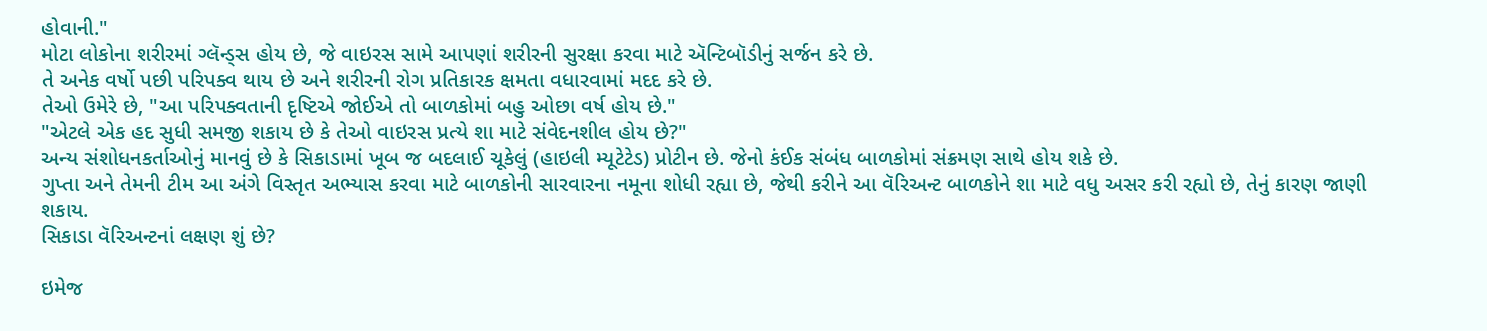હોવાની."
મોટા લોકોના શરીરમાં ગ્લૅન્ડ્સ હોય છે, જે વાઇરસ સામે આપણાં શરીરની સુરક્ષા કરવા માટે ઍન્ટિબૉડીનું સર્જન કરે છે.
તે અનેક વર્ષો પછી પરિપક્વ થાય છે અને શરીરની રોગ પ્રતિકારક ક્ષમતા વધારવામાં મદદ કરે છે.
તેઓ ઉમેરે છે, "આ પરિપક્વતાની દૃષ્ટિએ જોઈએ તો બાળકોમાં બહુ ઓછા વર્ષ હોય છે."
"એટલે એક હદ સુધી સમજી શકાય છે કે તેઓ વાઇરસ પ્રત્યે શા માટે સંવેદનશીલ હોય છે?"
અન્ય સંશોધનકર્તાઓનું માનવું છે કે સિકાડામાં ખૂબ જ બદલાઈ ચૂકેલું (હાઇલી મ્યૂટેટેડ) પ્રોટીન છે. જેનો કંઈક સંબંધ બાળકોમાં સંક્રમણ સાથે હોય શકે છે.
ગુપ્તા અને તેમની ટીમ આ અંગે વિસ્તૃત અભ્યાસ કરવા માટે બાળકોની સારવારના નમૂના શોધી રહ્યા છે, જેથી કરીને આ વૅરિઅન્ટ બાળકોને શા માટે વધુ અસર કરી રહ્યો છે, તેનું કારણ જાણી શકાય.
સિકાડા વૅરિઅન્ટનાં લક્ષણ શું છે?

ઇમેજ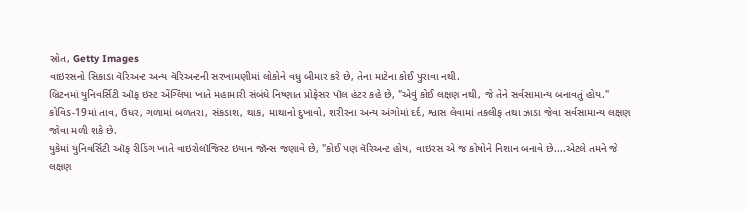સ્રોત, Getty Images
વાઇરસનો સિકાડા વૅરિઅન્ટ અન્ય વૅરિઅન્ટની સરખામણીમાં લોકોને વધુ બીમાર કરે છે, તેના માટેના કોઈ પુરાવા નથી.
બ્રિટનમાં યુનિવર્સિટી ઑફ ઇસ્ટ એંગ્લિયા ખાતે મહામારી સંબંધે નિષ્ણાત પ્રોફેસર પૉલ હંટર કહે છે, "એવું કોઈ લક્ષણ નથી, જે તેને સર્વસામાન્ય બનાવતું હોય."
કોવિડ-19માં તાવ, ઉધર, ગળામાં બળતરા, સંકડાશ, થાક, માથાનો દુખાવો, શરીરના અન્ય અંગોમાં દર્દ, શ્વાસ લેવામાં તકલીફ તથા ઝાડા જેવા સર્વસામાન્ય લક્ષણ જોવા મળી શકે છે.
યુકેમાં યુનિવર્સિટી ઑફ રીડિંગ ખાતે વાઇરોલૉજિસ્ટ ઇયાન જૉન્સ જણાવે છે, "કોઈ પણ વૅરિઅન્ટ હોય, વાઇરસ એ જ કોષોને નિશાન બનાવે છે....એટલે તમને જે લક્ષણ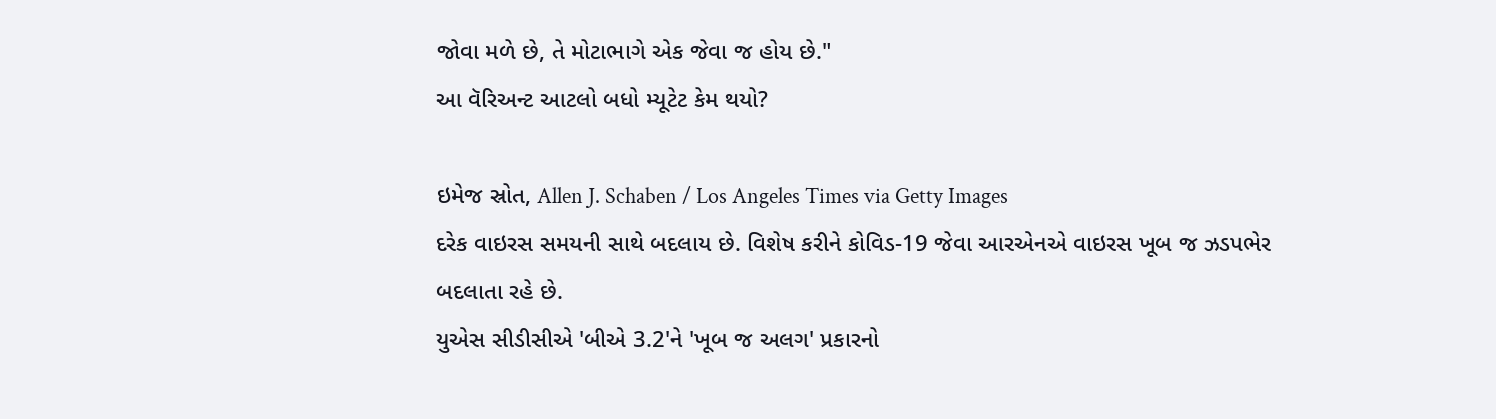જોવા મળે છે, તે મોટાભાગે એક જેવા જ હોય છે."
આ વૅરિઅન્ટ આટલો બધો મ્યૂટેટ કેમ થયો?

ઇમેજ સ્રોત, Allen J. Schaben / Los Angeles Times via Getty Images
દરેક વાઇરસ સમયની સાથે બદલાય છે. વિશેષ કરીને કોવિડ-19 જેવા આરએનએ વાઇરસ ખૂબ જ ઝડપભેર બદલાતા રહે છે.
યુએસ સીડીસીએ 'બીએ 3.2'ને 'ખૂબ જ અલગ' પ્રકારનો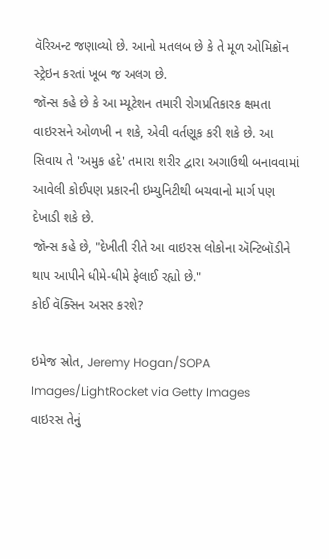વૅરિઅન્ટ જણાવ્યો છે. આનો મતલબ છે કે તે મૂળ ઓમિક્રૉન સ્ટ્રેઇન કરતાં ખૂબ જ અલગ છે.
જૉન્સ કહે છે કે આ મ્યૂટેશન તમારી રોગપ્રતિકારક ક્ષમતા વાઇરસને ઓળખી ન શકે, એવી વર્તણૂક કરી શકે છે. આ સિવાય તે 'અમુક હદે' તમારા શરીર દ્વારા અગાઉથી બનાવવામાં આવેલી કોઈપણ પ્રકારની ઇમ્યુનિટીથી બચવાનો માર્ગ પણ દેખાડી શકે છે.
જૉન્સ કહે છે, "દેખીતી રીતે આ વાઇરસ લોકોના ઍન્ટિબૉડીને થાપ આપીને ધીમે-ધીમે ફેલાઈ રહ્યો છે."
કોઈ વૅક્સિન અસર કરશે?

ઇમેજ સ્રોત, Jeremy Hogan/SOPA Images/LightRocket via Getty Images
વાઇરસ તેનું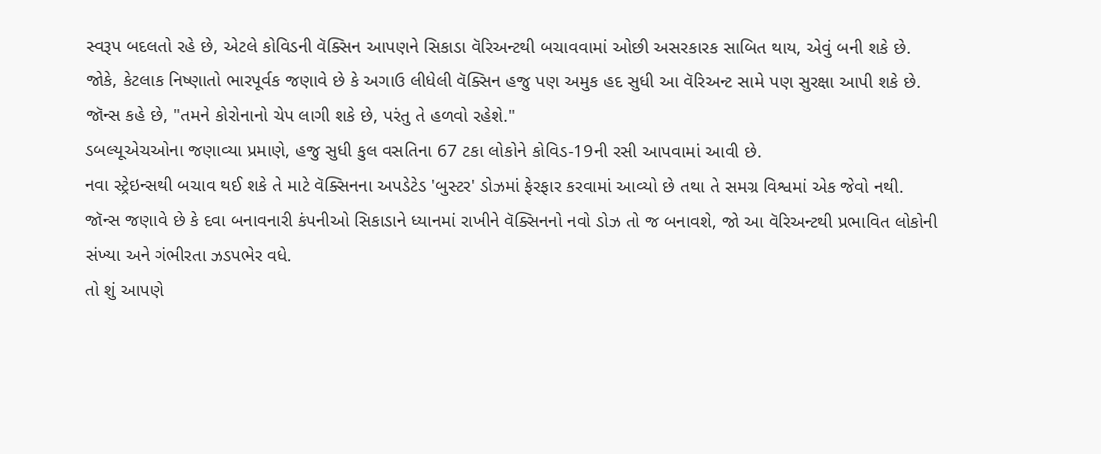સ્વરૂપ બદલતો રહે છે, એટલે કોવિડની વૅક્સિન આપણને સિકાડા વૅરિઅન્ટથી બચાવવામાં ઓછી અસરકારક સાબિત થાય, એવું બની શકે છે.
જોકે, કેટલાક નિષ્ણાતો ભારપૂર્વક જણાવે છે કે અગાઉ લીધેલી વૅક્સિન હજુ પણ અમુક હદ સુધી આ વૅરિઅન્ટ સામે પણ સુરક્ષા આપી શકે છે.
જૉન્સ કહે છે, "તમને કોરોનાનો ચેપ લાગી શકે છે, પરંતુ તે હળવો રહેશે."
ડબલ્યૂએચઓના જણાવ્યા પ્રમાણે, હજુ સુધી કુલ વસતિના 67 ટકા લોકોને કોવિડ-19ની રસી આપવામાં આવી છે.
નવા સ્ટ્રેઇન્સથી બચાવ થઈ શકે તે માટે વૅક્સિનના અપડેટેડ 'બુસ્ટર' ડોઝમાં ફેરફાર કરવામાં આવ્યો છે તથા તે સમગ્ર વિશ્વમાં એક જેવો નથી.
જૉન્સ જણાવે છે કે દવા બનાવનારી કંપનીઓ સિકાડાને ધ્યાનમાં રાખીને વૅક્સિનનો નવો ડોઝ તો જ બનાવશે, જો આ વૅરિઅન્ટથી પ્રભાવિત લોકોની સંખ્યા અને ગંભીરતા ઝડપભેર વધે.
તો શું આપણે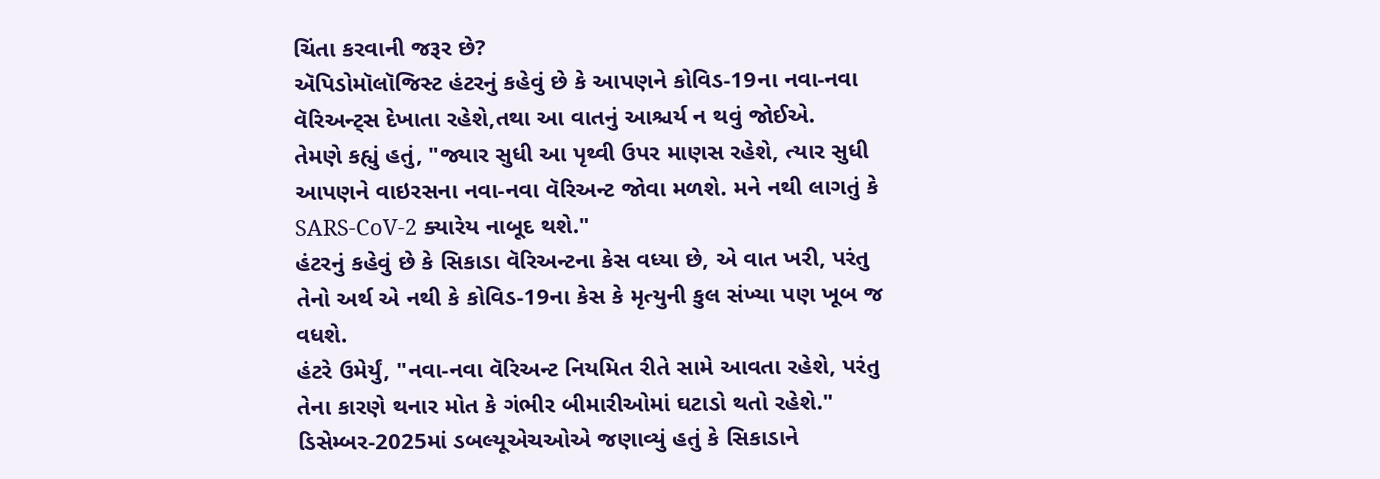ચિંતા કરવાની જરૂર છે?
ઍપિડોમૉલૉજિસ્ટ હંટરનું કહેવું છે કે આપણને કોવિડ-19ના નવા-નવા વૅરિઅન્ટ્સ દેખાતા રહેશે,તથા આ વાતનું આશ્ચર્ય ન થવું જોઈએ.
તેમણે કહ્યું હતું, "જ્યાર સુધી આ પૃથ્વી ઉપર માણસ રહેશે, ત્યાર સુધી આપણને વાઇરસના નવા-નવા વૅરિઅન્ટ જોવા મળશે. મને નથી લાગતું કે SARS-CoV-2 ક્યારેય નાબૂદ થશે."
હંટરનું કહેવું છે કે સિકાડા વૅરિઅન્ટના કેસ વધ્યા છે, એ વાત ખરી, પરંતુ તેનો અર્થ એ નથી કે કોવિડ-19ના કેસ કે મૃત્યુની કુલ સંખ્યા પણ ખૂબ જ વધશે.
હંટરે ઉમેર્યું, "નવા-નવા વૅરિઅન્ટ નિયમિત રીતે સામે આવતા રહેશે, પરંતુ તેના કારણે થનાર મોત કે ગંભીર બીમારીઓમાં ઘટાડો થતો રહેશે."
ડિસેમ્બર-2025માં ડબલ્યૂએચઓએ જણાવ્યું હતું કે સિકાડાને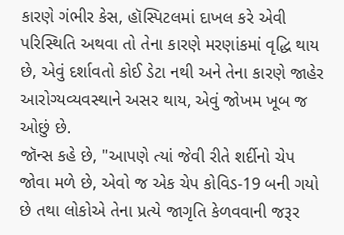કારણે ગંભીર કેસ, હૉસ્પિટલમાં દાખલ કરે એવી પરિસ્થિતિ અથવા તો તેના કારણે મરણાંકમાં વૃદ્ધિ થાય છે, એવું દર્શાવતો કોઈ ડેટા નથી અને તેના કારણે જાહેર આરોગ્યવ્યવસ્થાને અસર થાય, એવું જોખમ ખૂબ જ ઓછું છે.
જૉન્સ કહે છે, "આપણે ત્યાં જેવી રીતે શર્દીનો ચેપ જોવા મળે છે, એવો જ એક ચેપ કોવિડ-19 બની ગયો છે તથા લોકોએ તેના પ્રત્યે જાગૃતિ કેળવવાની જરૂર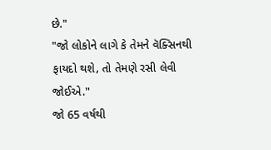છે."
"જો લોકોને લાગે કે તેમને વૅક્સિનથી ફાયદો થશે, તો તેમણે રસી લેવી જોઈએ."
જો 65 વર્ષથી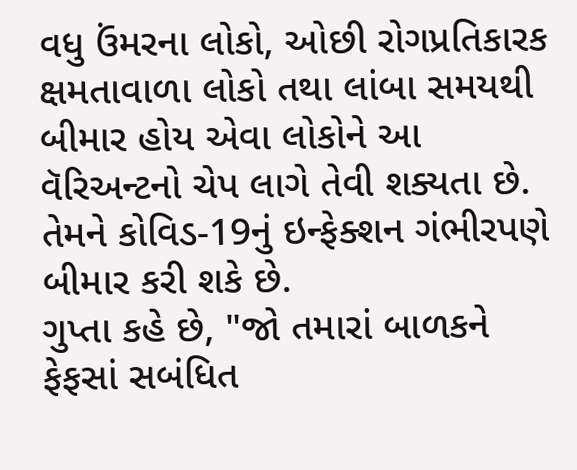વધુ ઉંમરના લોકો, ઓછી રોગપ્રતિકારક ક્ષમતાવાળા લોકો તથા લાંબા સમયથી બીમાર હોય એવા લોકોને આ વૅરિઅન્ટનો ચેપ લાગે તેવી શક્યતા છે. તેમને કોવિડ-19નું ઇન્ફેક્શન ગંભીરપણે બીમાર કરી શકે છે.
ગુપ્તા કહે છે, "જો તમારાં બાળકને ફેફસાં સબંધિત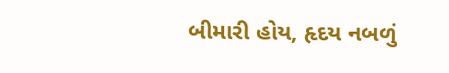બીમારી હોય, હૃદય નબળું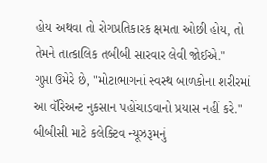હોય અથવા તો રોગપ્રતિકારક ક્ષમતા ઓછી હોય, તો તેમને તાત્કાલિક તબીબી સારવાર લેવી જોઈએ."
ગુપ્તા ઉમેરે છે, "મોટાભાગનાં સ્વસ્થ બાળકોના શરીરમાં આ વૅરિઅન્ટ નુકસાન પહોંચાડવાનો પ્રયાસ નહીં કરે."
બીબીસી માટે કલેક્ટિવ ન્યૂઝરૂમનું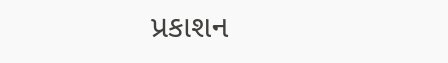પ્રકાશન